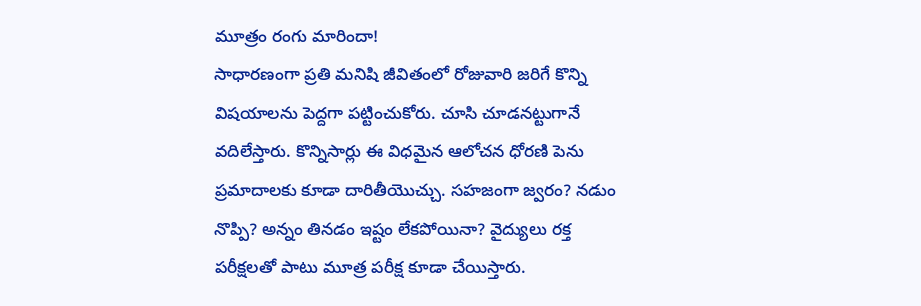మూత్రం రంగు మారిందా!
సాధారణంగా ప్రతి మనిషి జీవితంలో రోజువారి జరిగే కొన్ని విషయాలను పెద్దగా పట్టించుకోరు. చూసి చూడనట్టుగానే వదిలేస్తారు. కొన్నిసార్లు ఈ విధమైన ఆలోచన ధోరణి పెను ప్రమాదాలకు కూడా దారితీయొచ్చు. సహజంగా జ్వరం? నడుం నొప్పి? అన్నం తినడం ఇష్టం లేకపోయినా? వైద్యులు రక్త పరీక్షలతో పాటు మూత్ర పరీక్ష కూడా చేయిస్తారు.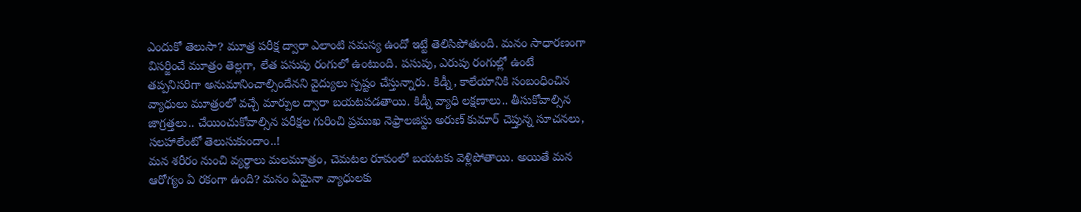ఎందుకో తెలుసా? మూత్ర పరీక్ష ద్వారా ఎలాంటి సమస్య ఉందో ఇట్టే తెలిసిపోతుంది. మనం సాధారణంగా విసర్జించే మూత్రం తెల్లగా, లేత పసుపు రంగులో ఉంటుంది. పసుపు, ఎరుపు రంగుల్లో ఉంటే తప్పనిసరిగా అనుమానించాల్సిందేనని వైద్యులు స్పష్టం చేస్తున్నారు. కిడ్నీ, కాలేయానికి సంబంధించిన వ్యాధులు మూత్రంలో వచ్చే మార్పుల ద్వారా బయటపడతాయి. కిడ్నీ వ్యాధి లక్షణాలు.. తీసుకోవాల్సిన జాగ్రత్తలు.. చేయించుకోవాల్సిన పరీక్షల గురించి ప్రముఖ నెఫ్రాలజిస్టు అరుణ్ కుమార్ చెప్తున్న సూచనలు, సలహాలేంటో తెలుసుకుందాం..!
మన శరీరం నుంచి వ్యర్థాలు మలమూత్రం, చెమటల రూపంలో బయటకు వెళ్లిపోతాయి. అయితే మన ఆరోగ్యం ఏ రకంగా ఉంది? మనం ఏమైనా వ్యాధులకు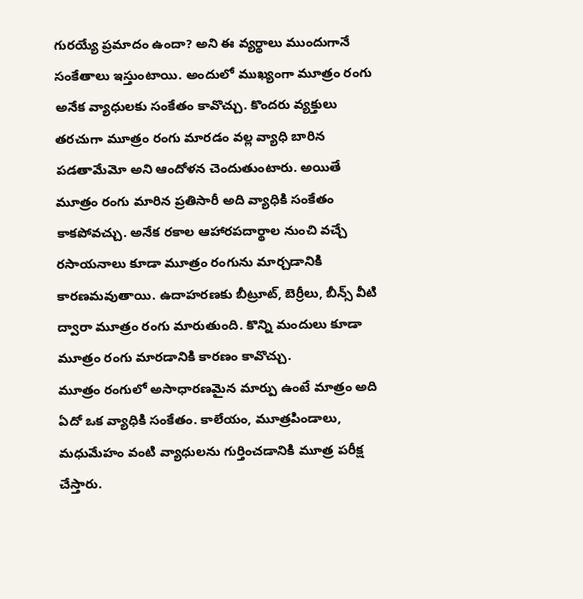గురయ్యే ప్రమాదం ఉందా? అని ఈ వ్యర్థాలు ముందుగానే సంకేతాలు ఇస్తుంటాయి. అందులో ముఖ్యంగా మూత్రం రంగు అనేక వ్యాధులకు సంకేతం కావొచ్చు. కొందరు వ్యక్తులు తరచుగా మూత్రం రంగు మారడం వల్ల వ్యాధి బారిన పడతామేమో అని ఆందోళన చెందుతుంటారు. అయితే మూత్రం రంగు మారిన ప్రతిసారీ అది వ్యాధికి సంకేతం కాకపోవచ్చు. అనేక రకాల ఆహారపదార్థాల నుంచి వచ్చే రసాయనాలు కూడా మూత్రం రంగును మార్చడానికి కారణమవుతాయి. ఉదాహరణకు బీట్రూట్, బెర్రీలు, బీన్స్ వీటి ద్వారా మూత్రం రంగు మారుతుంది. కొన్ని మందులు కూడా మూత్రం రంగు మారడానికి కారణం కావొచ్చు.
మూత్రం రంగులో అసాధారణమైన మార్పు ఉంటే మాత్రం అది ఏదో ఒక వ్యాధికి సంకేతం. కాలేయం, మూత్రపిండాలు, మధుమేహం వంటి వ్యాధులను గుర్తించడానికి మూత్ర పరీక్ష చేస్తారు.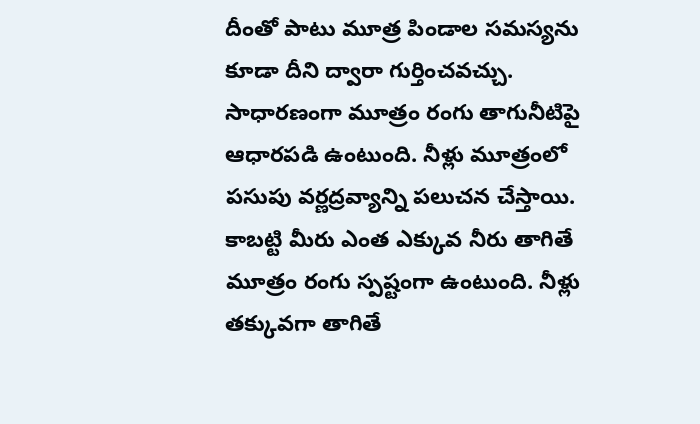దీంతో పాటు మూత్ర పిండాల సమస్యను కూడా దీని ద్వారా గుర్తించవచ్చు. సాధారణంగా మూత్రం రంగు తాగునీటిపై ఆధారపడి ఉంటుంది. నీళ్లు మూత్రంలో పసుపు వర్ణద్రవ్యాన్ని పలుచన చేస్తాయి. కాబట్టి మీరు ఎంత ఎక్కువ నీరు తాగితే మూత్రం రంగు స్పష్టంగా ఉంటుంది. నీళ్లు తక్కువగా తాగితే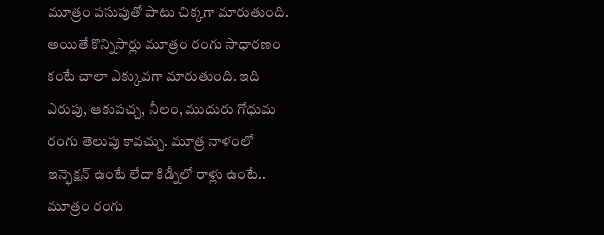మూత్రం పసుపుతో పాటు చిక్కగా మారుతుంది. అయితే కొన్నిసార్లు మూత్రం రంగు సాధారణం కంటే చాలా ఎక్కువగా మారుతుంది. ఇది ఎరుపు, ఆకుపచ్చ, నీలం, ముదురు గోధుమ రంగు తెలుపు కావచ్చు. మూత్ర నాళంలో ఇన్ఫెక్షన్ ఉంటే లేదా కిడ్నీలో రాళ్లు ఉంటే.. మూత్రం రంగు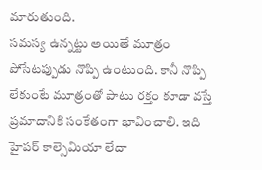మారుతుంది.
సమస్య ఉన్నట్టు అయితే మూత్రం పోసేటప్పుడు నొప్పి ఉంటుంది. కానీ నొప్పి లేకుంటే మూత్రంతో పాటు రక్తం కూడా వస్తే ప్రమాదానికి సంకేతంగా భావించాలి. ఇది హైపర్ కాల్సెమియా లేదా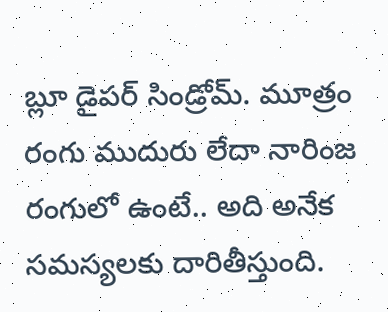బ్లూ డైపర్ సిండ్రోమ్. మూత్రం రంగు ముదురు లేదా నారింజ రంగులో ఉంటే.. అది అనేక సమస్యలకు దారితీస్తుంది.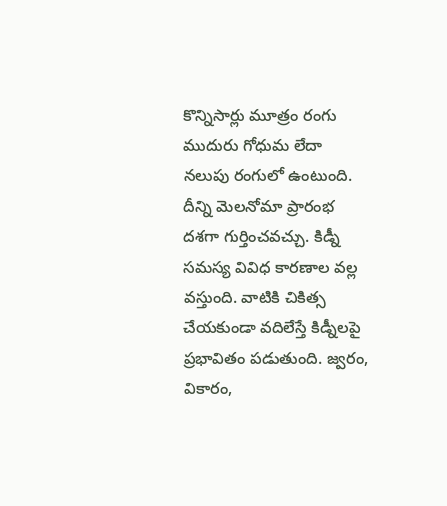కొన్నిసార్లు మూత్రం రంగు ముదురు గోధుమ లేదా నలుపు రంగులో ఉంటుంది. దీన్ని మెలనోమా ప్రారంభ దశగా గుర్తించవచ్చు. కిడ్నీ సమస్య వివిధ కారణాల వల్ల వస్తుంది. వాటికి చికిత్స చేయకుండా వదిలేస్తే కిడ్నీలపై ప్రభావితం పడుతుంది. జ్వరం, వికారం,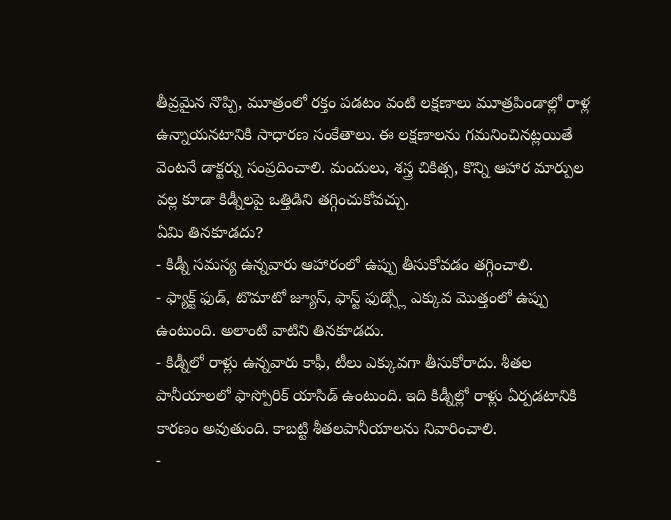తీవ్రమైన నొప్పి, మూత్రంలో రక్తం పడటం వంటి లక్షణాలు మూత్రపిండాల్లో రాళ్ల ఉన్నాయనటానికి సాధారణ సంకేతాలు. ఈ లక్షణాలను గమనించినట్లయితే వెంటనే డాక్టర్ను సంప్రదించాలి. మందులు, శస్త్ర చికిత్స, కొన్ని ఆహార మార్పుల వల్ల కూడా కిడ్నీలపై ఒత్తిడిని తగ్గించుకోవచ్చు.
ఏమి తినకూడదు?
- కిడ్నీ సమస్య ఉన్నవారు ఆహారంలో ఉప్పు తీసుకోవడం తగ్గించాలి.
- ఫ్యాక్ట్ ఫుడ్, టొమాటో జ్యూస్, ఫాస్ట్ ఫుడ్స్లో ఎక్కువ మొత్తంలో ఉప్పు ఉంటుంది. అలాంటి వాటిని తినకూడదు.
- కిడ్నీలో రాళ్లు ఉన్నవారు కాఫీ, టీలు ఎక్కువగా తీసుకోరాదు. శీతల పానీయాలలో ఫాస్పోరిక్ యాసిడ్ ఉంటుంది. ఇది కిడ్నీల్లో రాళ్లు ఏర్పడటానికి కారణం అవుతుంది. కాబట్టి శీతలపానీయాలను నివారించాలి.
-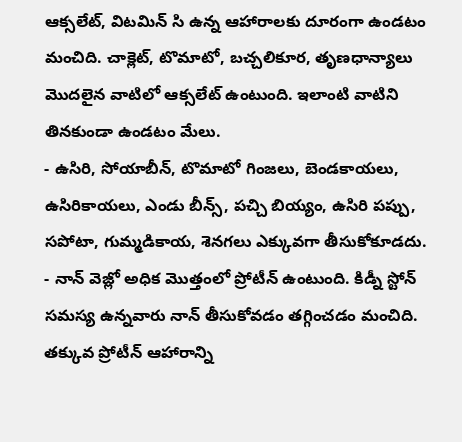ఆక్సలేట్, విటమిన్ సి ఉన్న ఆహారాలకు దూరంగా ఉండటం మంచిది. చాక్లెట్, టొమాటో, బచ్చలికూర, తృణధాన్యాలు మొదలైన వాటిలో ఆక్సలేట్ ఉంటుంది. ఇలాంటి వాటిని తినకుండా ఉండటం మేలు.
- ఉసిరి, సోయాబీన్, టొమాటో గింజలు, బెండకాయలు, ఉసిరికాయలు, ఎండు బీన్స్, పచ్చి బియ్యం, ఉసిరి పప్పు, సపోటా, గుమ్మడికాయ, శెనగలు ఎక్కువగా తీసుకోకూడదు.
- నాన్ వెజ్లో అధిక మొత్తంలో ప్రోటీన్ ఉంటుంది. కిడ్నీ స్టోన్ సమస్య ఉన్నవారు నాన్ తీసుకోవడం తగ్గించడం మంచిది. తక్కువ ప్రోటీన్ ఆహారాన్ని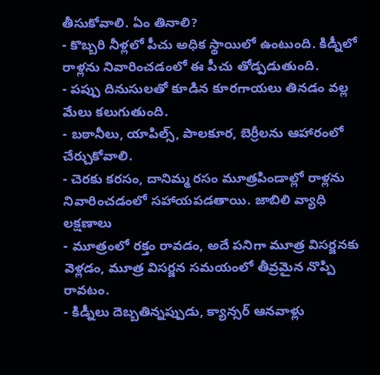తీసుకోవాలి. ఏం తినాలి?
- కొబ్బరి నీళ్లలో పీచు అధిక స్థాయిలో ఉంటుంది. కిడ్నీలో రాళ్లను నివారించడంలో ఈ పీచు తోడ్పడుతుంది.
- పప్పు దినుసులతో కూడిన కూరగాయలు తినడం వల్ల మేలు కలుగుతుంది.
- బఠానీలు, యాపిల్స్, పాలకూర, బెర్రీలను ఆహారంలో చేర్చుకోవాలి.
- చెరకు కరసం, దానిమ్మ రసం మూత్రపిండాల్లో రాళ్లను నివారించడంలో సహాయపడతాయి. జాబిలి వ్యాధి లక్షణాలు
- మూత్రంలో రక్తం రావడం, అదే పనిగా మూత్ర విసర్జనకు వెళ్లడం, మూత్ర విసర్జన సమయంలో తీవ్రమైన నొప్పి రావటం.
- కిడ్నీలు దెబ్బతిన్నప్పుడు, క్యాన్సర్ ఆనవాళ్లు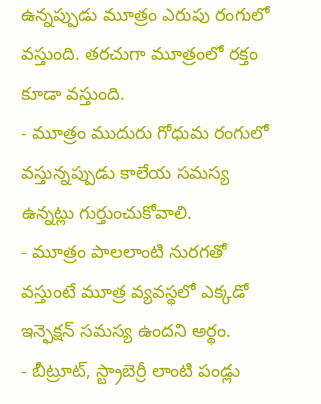ఉన్నప్పుడు మూత్రం ఎరుపు రంగులో వస్తుంది. తరచుగా మూత్రంలో రక్తం కూడా వస్తుంది.
- మూత్రం ముదురు గోధుమ రంగులో వస్తున్నప్పుడు కాలేయ సమస్య ఉన్నట్లు గుర్తుంచుకోవాలి.
- మూత్రం పాలలాంటి నురగతో వస్తుంటే మూత్ర వ్యవస్థలో ఎక్కడో ఇన్ఫెక్షన్ సమస్య ఉందని అర్థం.
- బీట్రూట్, స్ట్రాబెర్రీ లాంటి పండ్లు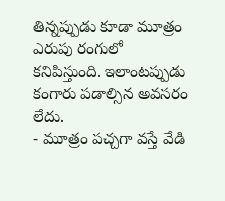తిన్నప్పుడు కూడా మూత్రం ఎరుపు రంగులో కనిపిస్తుంది. ఇలాంటప్పుడు కంగారు పడాల్సిన అవసరం లేదు.
- మూత్రం పచ్చగా వస్తే వేడి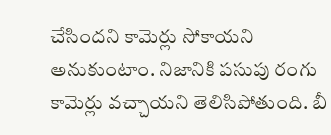చేసిందని కామెర్లు సోకాయని అనుకుంటాం. నిజానికి పసుపు రంగు కామెర్లు వచ్చాయని తెలిసిపోతుంది. బీ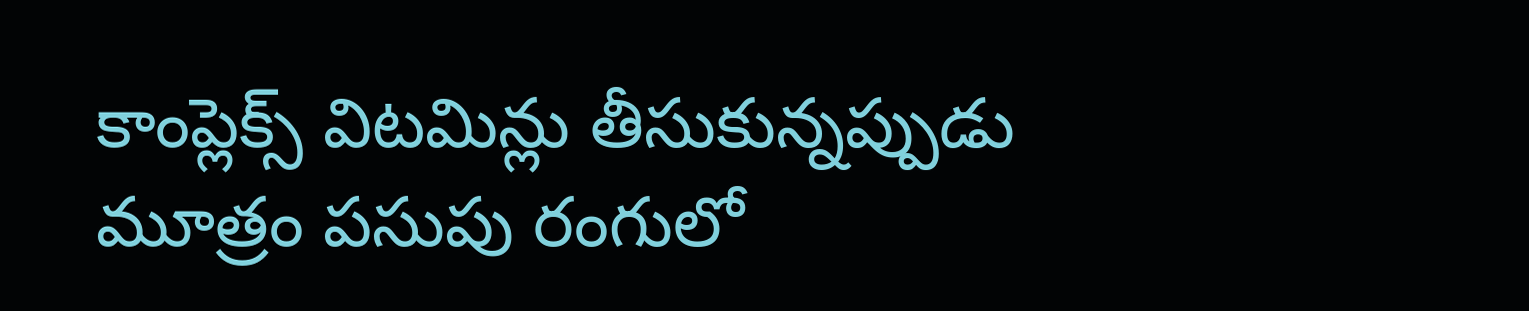కాంప్లెక్స్ విటమిన్లు తీసుకున్నప్పుడు మూత్రం పసుపు రంగులో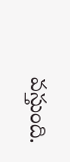వస్తుంది.